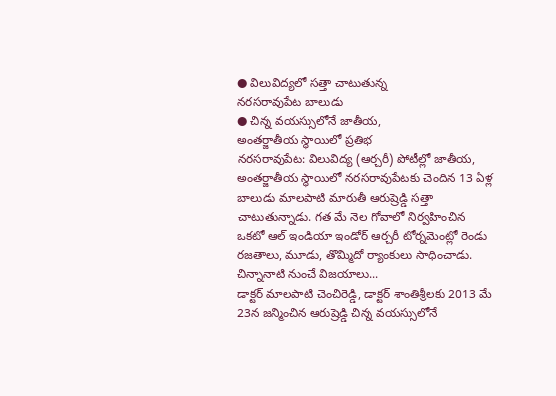● విలువిద్యలో సత్తా చాటుతున్న
నరసరావుపేట బాలుడు
● చిన్న వయస్సులోనే జాతీయ,
అంతర్జాతీయ స్థాయిలో ప్రతిభ
నరసరావుపేట: విలువిద్య (ఆర్చరీ) పోటీల్లో జాతీయ, అంతర్జాతీయ స్థాయిలో నరసరావుపేటకు చెందిన 13 ఏళ్ల బాలుడు మాలపాటి మారుతీ ఆరుష్రెడ్డి సత్తా చాటుతున్నాడు. గత మే నెల గోవాలో నిర్వహించిన ఒకటో ఆల్ ఇండియా ఇండోర్ ఆర్చరీ టోర్నమెంట్లో రెండు రజతాలు, మూడు, తొమ్మిదో ర్యాంకులు సాధించాడు.
చిన్నానాటి నుంచే విజయాలు...
డాక్టర్ మాలపాటి చెంచిరెడ్డి, డాక్టర్ శాంతిశ్రీలకు 2013 మే 23న జన్మించిన ఆరుష్రెడ్డి చిన్న వయస్సులోనే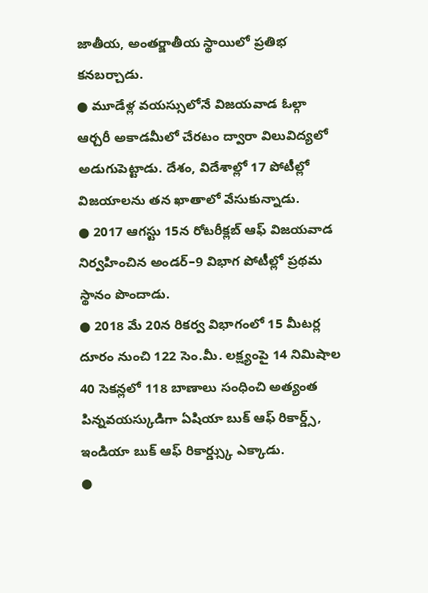జాతీయ, అంతర్జాతీయ స్థాయిలో ప్రతిభ కనబర్చాడు.
● మూడేళ్ల వయస్సులోనే విజయవాడ ఓల్గా ఆర్చరీ అకాడమీలో చేరటం ద్వారా విలువిద్యలో అడుగుపెట్టాడు. దేశం, విదేశాల్లో 17 పోటీల్లో విజయాలను తన ఖాతాలో వేసుకున్నాడు.
● 2017 ఆగస్టు 15న రోటరీక్లబ్ ఆఫ్ విజయవాడ నిర్వహించిన అండర్–9 విభాగ పోటీల్లో ప్రథమ స్థానం పొందాడు.
● 2018 మే 20న రికర్వ విభాగంలో 15 మీటర్ల దూరం నుంచి 122 సెం.మీ. లక్ష్యంపై 14 నిమిషాల 40 సెకన్లలో 118 బాణాలు సంధించి అత్యంత పిన్నవయస్కుడిగా ఏషియా బుక్ ఆఫ్ రికార్డ్స్, ఇండియా బుక్ ఆఫ్ రికార్డ్స్కు ఎక్కాడు.
●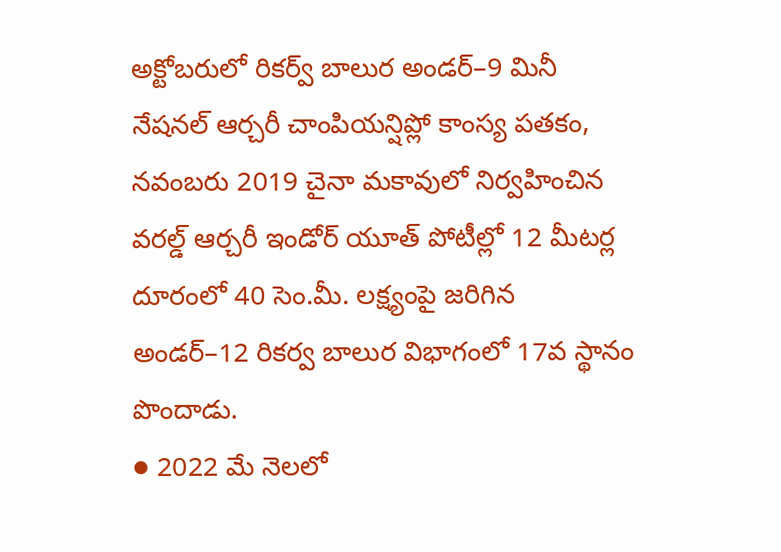అక్టోబరులో రికర్వ్ బాలుర అండర్–9 మినీ నేషనల్ ఆర్చరీ చాంపియన్షిప్లో కాంస్య పతకం, నవంబరు 2019 చైనా మకావులో నిర్వహించిన వరల్డ్ ఆర్చరీ ఇండోర్ యూత్ పోటీల్లో 12 మీటర్ల దూరంలో 40 సెం.మీ. లక్ష్యంపై జరిగిన అండర్–12 రికర్వ బాలుర విభాగంలో 17వ స్థానం పొందాడు.
● 2022 మే నెలలో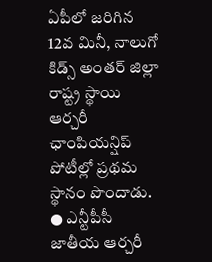ఏపీలో జరిగిన 12వ మినీ, నాలుగో కిడ్స్ అంతర్ జిల్లా రాష్ట్ర స్థాయి ఆర్చరీ ఛాంపియన్షిప్ పోటీల్లో ప్రథమ స్థానం పొందాడు.
● ఎన్టీపీసీ జాతీయ ఆర్చరీ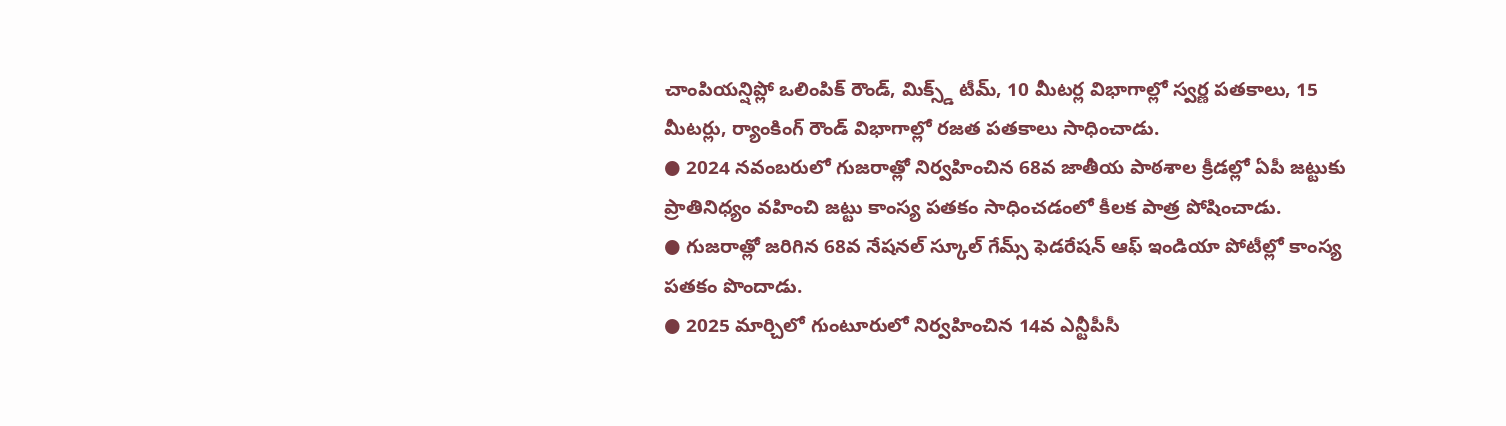చాంపియన్షిప్లో ఒలింపిక్ రౌండ్, మిక్స్డ్ టీమ్, 10 మీటర్ల విభాగాల్లో స్వర్ణ పతకాలు, 15 మీటర్లు, ర్యాంకింగ్ రౌండ్ విభాగాల్లో రజత పతకాలు సాధించాడు.
● 2024 నవంబరులో గుజరాత్లో నిర్వహించిన 68వ జాతీయ పాఠశాల క్రీడల్లో ఏపీ జట్టుకు ప్రాతినిధ్యం వహించి జట్టు కాంస్య పతకం సాధించడంలో కీలక పాత్ర పోషించాడు.
● గుజరాత్లో జరిగిన 68వ నేషనల్ స్కూల్ గేమ్స్ ఫెడరేషన్ ఆఫ్ ఇండియా పోటీల్లో కాంస్య పతకం పొందాడు.
● 2025 మార్చిలో గుంటూరులో నిర్వహించిన 14వ ఎన్టీపీసీ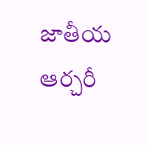జాతీయ ఆర్చరీ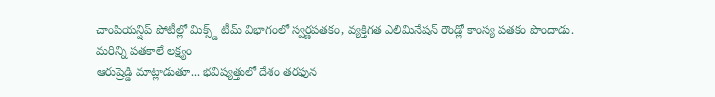చాంపియన్షిప్ పోటీల్లో మిక్స్డ్ టీమ్ విభాగంలో స్వర్ణపతకం, వ్యక్తిగత ఎలిమినేషన్ రౌండ్లో కాంస్య పతకం పొందాడు.
మరిన్ని పతకాలే లక్ష్యం
ఆరుష్రెడ్డి మాట్లాడుతూ... భవిష్యత్తులో దేశం తరఫున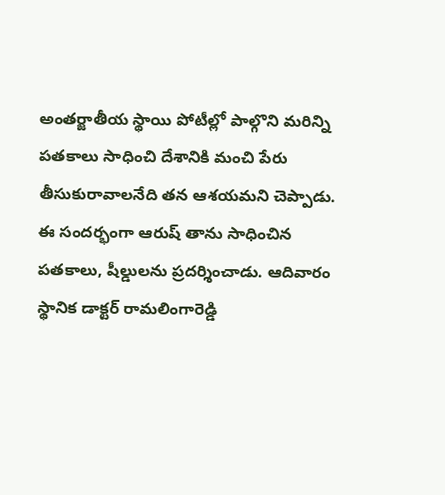అంతర్జాతీయ స్థాయి పోటీల్లో పాల్గొని మరిన్ని పతకాలు సాధించి దేశానికి మంచి పేరు తీసుకురావాలనేది తన ఆశయమని చెప్పాడు.
ఈ సందర్భంగా ఆరుష్ తాను సాధించిన పతకాలు, షీల్డులను ప్రదర్శించాడు. ఆదివారం స్థానిక డాక్టర్ రామలింగారెడ్డి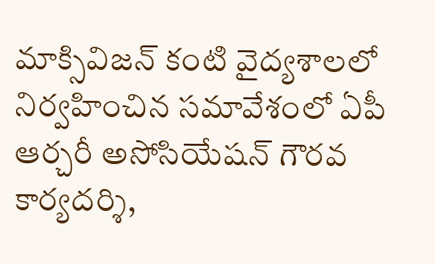మాక్సివిజన్ కంటి వైద్యశాలలో నిర్వహించిన సమావేశంలో ఏపీ ఆర్చరీ అసోసియేషన్ గౌరవ కార్యదర్శి,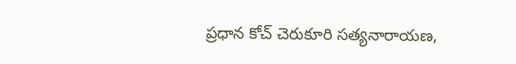ప్రధాన కోచ్ చెరుకూరి సత్యనారాయణ,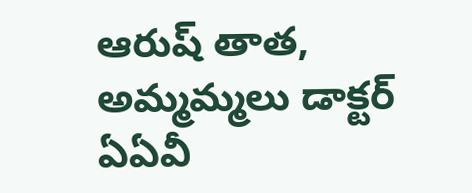ఆరుష్ తాత, అమ్మమ్మలు డాక్టర్ ఏఏవీ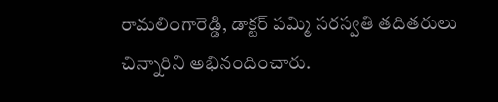రామలింగారెడ్డి, డాక్టర్ పమ్మి సరస్వతి తదితరులు చిన్నారిని అభినందించారు.